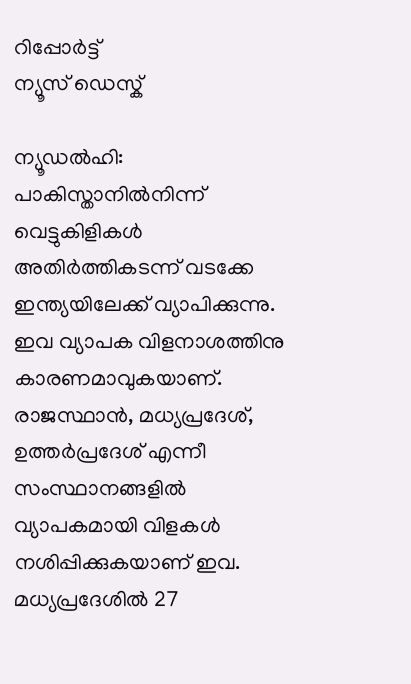റിപ്പോര്‍ട്ട്
ന്യൂസ് ഡെസ്ക്

ന്യൂഡല്‍ഹി: പാകിസ്താനില്‍നിന്ന് വെട്ടുകിളികള്‍ അതിര്‍ത്തികടന്ന് വടക്കേ ഇന്ത്യയിലേക്ക് വ്യാപിക്കുന്നു. ഇവ വ്യാപക വിളനാശത്തിനു കാരണമാവുകയാണ്. രാജസ്ഥാന്‍, മധ്യപ്രദേശ്, ഉത്തര്‍പ്രദേശ് എന്നീ സംസ്ഥാനങ്ങളില്‍ വ്യാപകമായി വിളകള്‍ നശിപ്പിക്കുകയാണ് ഇവ. മധ്യപ്രദേശില്‍ 27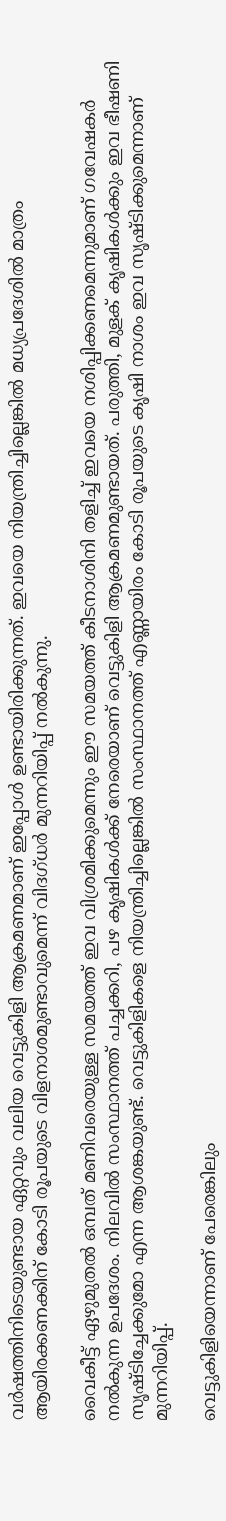വര്‍ഷത്തിനിടെയുണ്ടായ ഏറ്റവും വലിയ വെട്ടുകിളി ആക്രമണമാണ് ഇപ്പോള്‍ ഉണ്ടായിരിക്കുന്നത്. ഇവയെ നിയന്ത്രിച്ചില്ലെങ്കില്‍ മധ്യപ്രദേശില്‍ മാത്രം ആയിരക്കണക്കിന് കോടി രൂപയുടെ വിളനാശമുണ്ടാവുമെന്ന് വിദഗ്ധര്‍ മുന്നറിയിപ്പ് നല്‍കുന്നു.

വൈകീട്ട് ഏഴുമുതല്‍ ഒമ്പത് മണിവരെയുള്ള സമയത്ത് ഇവ വിശ്രമിക്കുമെന്നും ഈ സമയത്ത് കീടനാശിനി തളിച്ച് ഇവയെ നശിപ്പിക്കണമെന്നുമാണ് ഗവേഷകര്‍ നല്‍കുന്ന ഉപദേശം. നിലവില്‍ സംസ്ഥാനത്ത് പച്ചക്കറി, പഴ കൃഷികള്‍ക്ക് നേരെയാണ് വെട്ടുകിളി ആക്രമണമുണ്ടായത്. പരുത്തി, മുളക് കൃഷികള്‍ക്കും ഇവ ഭീഷണി സൃഷ്ടിച്ചേക്കുമോ എന്ന ആശങ്കയുണ്ട്. വെട്ടുകിളികളെ നിയന്ത്രിച്ചില്ലെങ്കില്‍ സംസ്ഥാനത്ത് എണ്ണായിരം കോടി രൂപയുടെ കൃഷി നാശം ഇവ സൃഷ്ടിക്കുമെന്നാണ് മുന്നറിയിപ്പ്.

വെട്ടുകിളിയെന്നാണ് പേരെങ്കിലും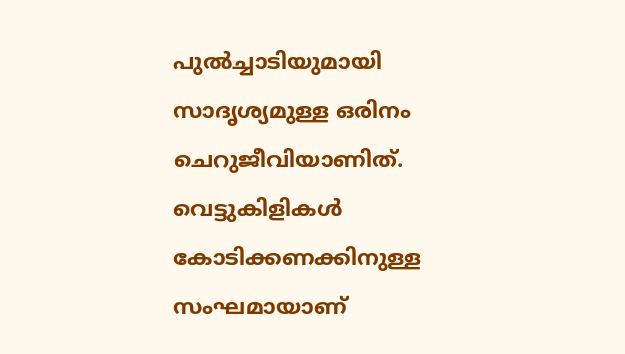പുല്‍ച്ചാടിയുമായി സാദൃശ്യമുള്ള ഒരിനം ചെറുജീവിയാണിത്. വെട്ടുകിളികള്‍ കോടിക്കണക്കിനുള്ള സംഘമായാണ്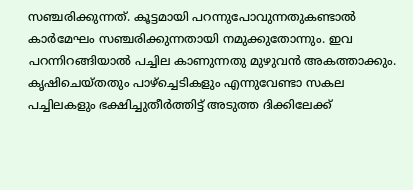സഞ്ചരിക്കുന്നത്. കൂട്ടമായി പറന്നുപോവുന്നതുകണ്ടാല്‍ കാര്‍മേഘം സഞ്ചരിക്കുന്നതായി നമുക്കുതോന്നും. ഇവ പറന്നിറങ്ങിയാല്‍ പച്ചില കാണുന്നതു മുഴുവന്‍ അകത്താക്കും. കൃഷിചെയ്തതും പാഴ്‌ച്ചെടികളും എന്നുവേണ്ടാ സകല പച്ചിലകളും ഭക്ഷിച്ചുതീര്‍ത്തിട്ട് അടുത്ത ദിക്കിലേക്ക്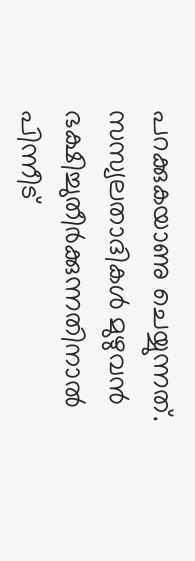പറക്കുകയാണു ചെയ്യുന്നത്. സസ്യലതാദികള്‍ മുഴുവന്‍ ഭക്ഷിച്ചുതീര്‍ക്കുന്നതിനാല്‍ പിന്നീട്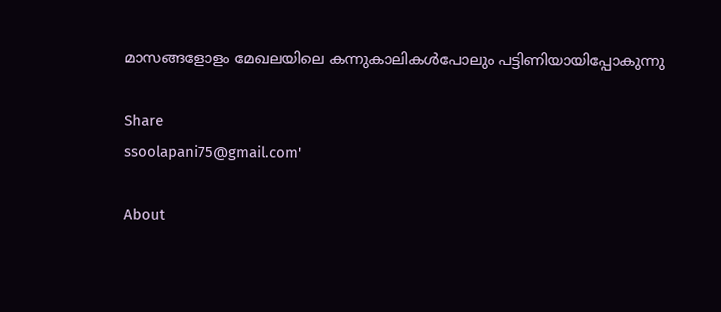മാസങ്ങളോളം മേഖലയിലെ കന്നുകാലികള്‍പോലും പട്ടിണിയായിപ്പോകുന്നു

Share
ssoolapani75@gmail.com'

About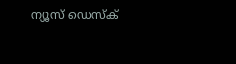ന്യൂസ് ഡെസ്ക്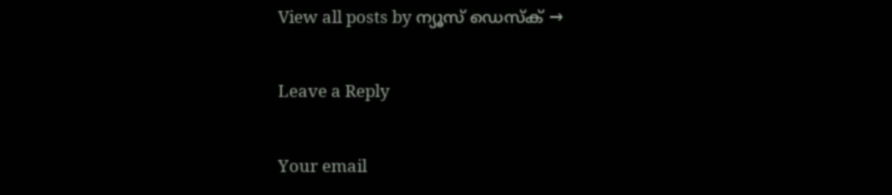View all posts by ന്യൂസ് ഡെസ്ക് →

Leave a Reply

Your email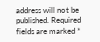address will not be published. Required fields are marked *